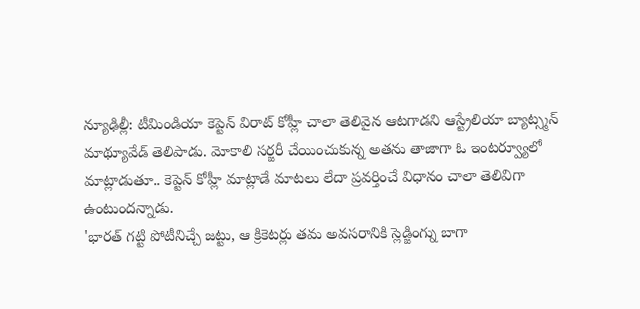న్యూఢిల్లీ: టీమిండియా కెప్టెన్ విరాట్ కోహ్లీ చాలా తెలివైన ఆటగాడని ఆస్ట్రేలియా బ్యాట్స్మన్ మాథ్యూవేడ్ తెలిపాడు. మోకాలి సర్జరీ చేయించుకున్న అతను తాజాగా ఓ ఇంటర్వ్యూలో మాట్లాడుతూ.. కెప్టెన్ కోహ్లీ మాట్లాడే మాటలు లేదా ప్రవర్తించే విధానం చాలా తెలివిగా ఉంటుందన్నాడు.
'భారత్ గట్టి పోటీనిచ్చే జట్టు, ఆ క్రికెటర్లు తమ అవసరానికి స్లెడ్జింగ్ను బాగా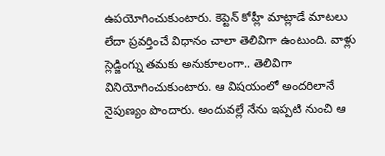ఉపయోగించుకుంటారు. కెప్టెన్ కోహ్లీ మాట్లాడే మాటలు లేదా ప్రవర్తించే విధానం చాలా తెలివిగా ఉంటుంది. వాళ్లు స్లెడ్జింగ్ను తమకు అనుకూలంగా.. తెలివిగా వినియోగించుకుంటారు. ఆ విషయంలో అందరిలానే నైపుణ్యం పొందారు. అందువల్లే నేను ఇప్పటి నుంచి ఆ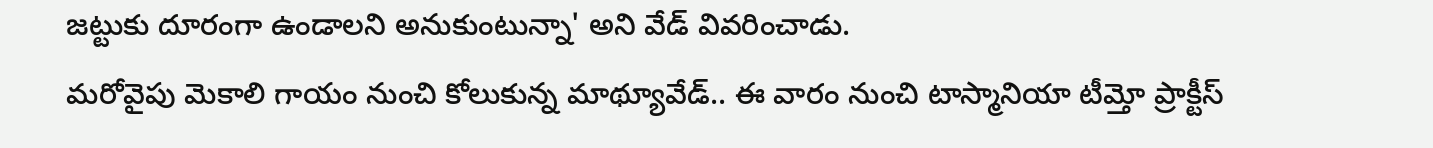జట్టుకు దూరంగా ఉండాలని అనుకుంటున్నా' అని వేడ్ వివరించాడు.
మరోవైపు మెకాలి గాయం నుంచి కోలుకున్న మాథ్యూవేడ్.. ఈ వారం నుంచి టాస్మానియా టీమ్తో ప్రాక్టీస్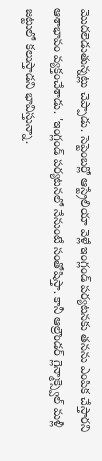మొదలెడుతున్నట్లు చెప్పాడు. సెప్టెంబర్లో ఆస్ట్రేలియా వెళ్లే ఇంగ్లండ్ పర్యటనకు తనను ఎంపిక చేస్తారని ఆశాభావం వ్యక్తంచేశాడు. 'ఇంగ్లండ్ పర్యటనలో నేనుంటే సంతోషిస్తా. కానీ ఆల్రౌండర్ గ్లెన్మాక్స్వెల్ మళ్లీ జట్టులో కలుస్తాడని భావిస్తున్నా.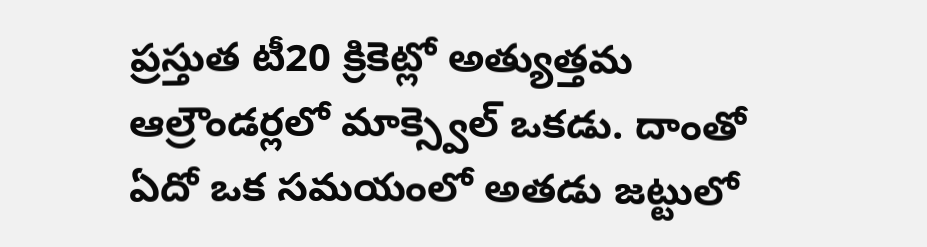ప్రస్తుత టీ20 క్రికెట్లో అత్యుత్తమ ఆల్రౌండర్లలో మాక్స్వెల్ ఒకడు. దాంతో ఏదో ఒక సమయంలో అతడు జట్టులో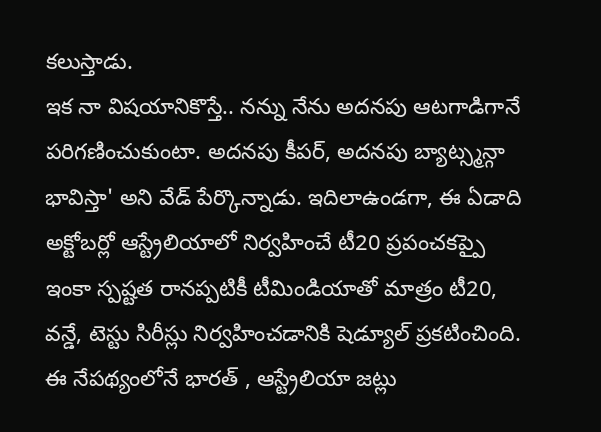కలుస్తాడు.
ఇక నా విషయానికొస్తే.. నన్ను నేను అదనపు ఆటగాడిగానే పరిగణించుకుంటా. అదనపు కీపర్, అదనపు బ్యాట్స్మన్గా భావిస్తా' అని వేడ్ పేర్కొన్నాడు. ఇదిలాఉండగా, ఈ ఏడాది అక్టోబర్లో ఆస్ట్రేలియాలో నిర్వహించే టీ20 ప్రపంచకప్పై ఇంకా స్పష్టత రానప్పటికీ టీమిండియాతో మాత్రం టీ20, వన్డే, టెస్టు సిరీస్లు నిర్వహించడానికి షెడ్యూల్ ప్రకటించింది. ఈ నేపథ్యంలోనే భారత్ , ఆస్ట్రేలియా జట్లు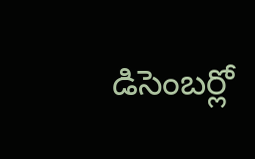డిసెంబర్లో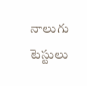నాలుగు టెస్టులు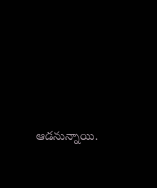ఆడనున్నాయి.